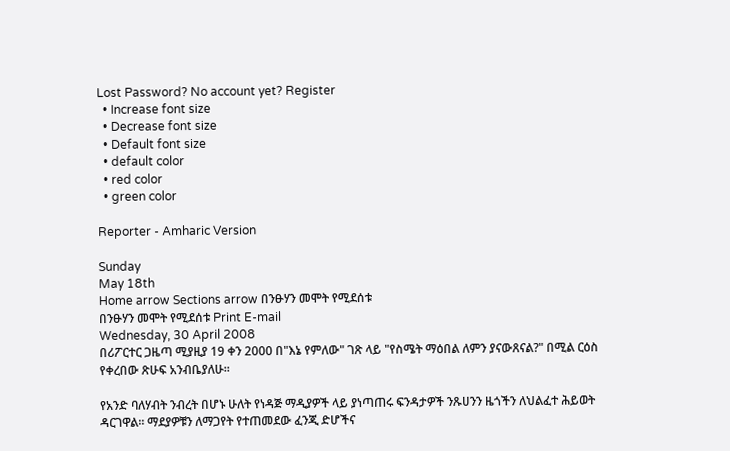Lost Password? No account yet? Register
  • Increase font size
  • Decrease font size
  • Default font size
  • default color
  • red color
  • green color

Reporter - Amharic Version

Sunday
May 18th
Home arrow Sections arrow በንፁሃን መሞት የሚደሰቱ
በንፁሃን መሞት የሚደሰቱ Print E-mail
Wednesday, 30 April 2008
በሪፖርተር ጋዜጣ ሚያዚያ 19 ቀን 2000 በ"እኔ የምለው" ገጽ ላይ "የስሜት ማዕበል ለምን ያናውጸናል?" በሚል ርዕስ የቀረበው ጽሁፍ አንብቤያለሁ፡፡

የአንድ ባለሃብት ንብረት በሆኑ ሁለት የነዳጅ ማዲያዎች ላይ ያነጣጠሩ ፍንዳታዎች ንጹሀንን ዜጎችን ለህልፈተ ሕይወት ዳርገዋል፡፡ ማደያዎቹን ለማጋየት የተጠመደው ፈንጂ ድሆችና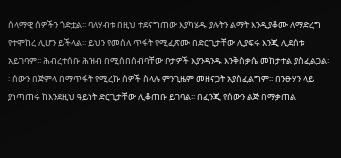ሰላማዊ ሰዎችን ጎድቷል፡፡ ባለሃብቱ በዚህ ተደናግጠው እያካሄዱ ያሉትን ልማት እንዲያቆሙ ለማድረግ የተሞከረ ሊሆን ይችላል፡፡ ይህን የመሰለ ጥፋት የሚፈጽሙ በድርጊታቸው ሊያፍሩ እንጂ ሊደሰቱ አይገባም፡፡ ሕብረተሰቡ ሕዝብ በሚሰበሰብባቸው ቦታዎች እያንዳንዱ እንቅስቃሴ መከታተል ያስፈልጋል፡፡ ሰውን በጅምላ በማጥፋት የሚረኩ ሰዎች ስላሉ ምንጊዜም መዘናጋት አያስፈልግም፡፡ በንፁሃን ላይ ያነጣጠሩ ከእንደዚህ ዓይነት ድርጊታቸው ሊቆጠቡ ይገባል፡፡ በፈንጂ የሰውን ልጅ በማቃጠል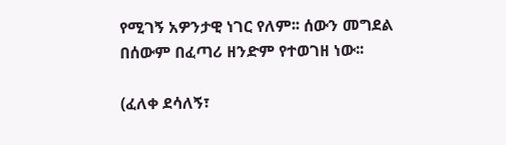የሚገኝ አዎንታዊ ነገር የለም፡፡ ሰውን መግደል በሰውም በፈጣሪ ዘንድም የተወገዘ ነው፡፡

(ፈለቀ ደሳለኝ፣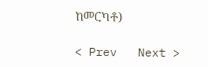ከመርካቶ)

< Prev   Next >